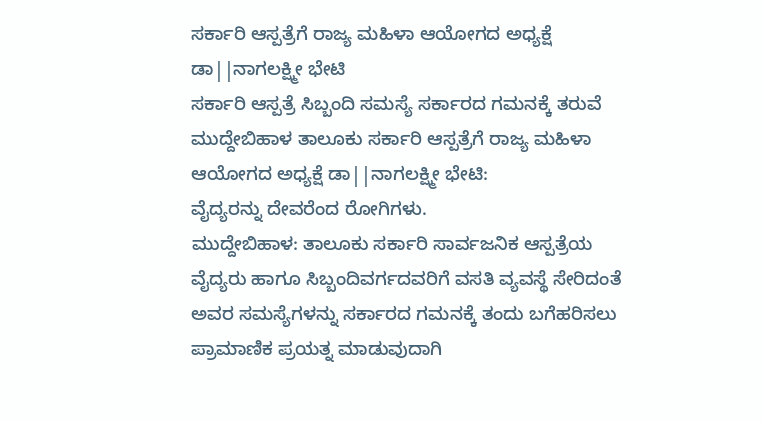ಸರ್ಕಾರಿ ಆಸ್ಪತ್ರೆಗೆ ರಾಜ್ಯ ಮಹಿಳಾ ಆಯೋಗದ ಅಧ್ಯಕ್ಷೆ ಡಾ||ನಾಗಲಕ್ಷ್ಮೀ ಭೇಟಿ
ಸರ್ಕಾರಿ ಆಸ್ಪತ್ರೆ ಸಿಬ್ಬಂದಿ ಸಮಸ್ಯೆ ಸರ್ಕಾರದ ಗಮನಕ್ಕೆ ತರುವೆ
ಮುದ್ದೇಬಿಹಾಳ ತಾಲೂಕು ಸರ್ಕಾರಿ ಆಸ್ಪತ್ರೆಗೆ ರಾಜ್ಯ ಮಹಿಳಾ ಆಯೋಗದ ಅಧ್ಯಕ್ಷೆ ಡಾ||ನಾಗಲಕ್ಷ್ಮೀ ಭೇಟಿ:
ವೈದ್ಯರನ್ನು ದೇವರೆಂದ ರೋಗಿಗಳು.
ಮುದ್ದೇಬಿಹಾಳ: ತಾಲೂಕು ಸರ್ಕಾರಿ ಸಾರ್ವಜನಿಕ ಆಸ್ಪತ್ರೆಯ ವೈದ್ಯರು ಹಾಗೂ ಸಿಬ್ಬಂದಿವರ್ಗದವರಿಗೆ ವಸತಿ ವ್ಯವಸ್ಥೆ ಸೇರಿದಂತೆ ಅವರ ಸಮಸ್ಯೆಗಳನ್ನು ಸರ್ಕಾರದ ಗಮನಕ್ಕೆ ತಂದು ಬಗೆಹರಿಸಲು ಪ್ರಾಮಾಣಿಕ ಪ್ರಯತ್ನ ಮಾಡುವುದಾಗಿ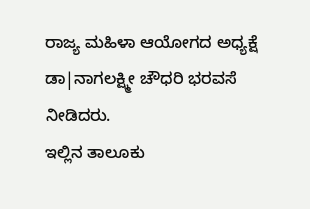ರಾಜ್ಯ ಮಹಿಳಾ ಆಯೋಗದ ಅಧ್ಯಕ್ಷೆ ಡಾ|ನಾಗಲಕ್ಷ್ಮೀ ಚೌಧರಿ ಭರವಸೆ ನೀಡಿದರು.
ಇಲ್ಲಿನ ತಾಲೂಕು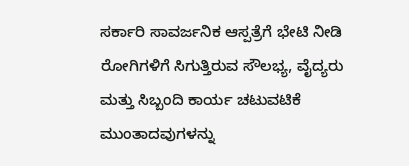ಸರ್ಕಾರಿ ಸಾವರ್ಜನಿಕ ಆಸ್ಪತ್ರೆಗೆ ಭೇಟಿ ನೀಡಿ ರೋಗಿಗಳಿಗೆ ಸಿಗುತ್ತಿರುವ ಸೌಲಭ್ಯ, ವೈದ್ಯರು ಮತ್ತು ಸಿಬ್ಬಂದಿ ಕಾರ್ಯ ಚಟುವಟಿಕೆ ಮುಂತಾದವುಗಳನ್ನು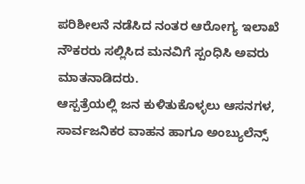ಪರಿಶೀಲನೆ ನಡೆಸಿದ ನಂತರ ಆರೋಗ್ಯ ಇಲಾಖೆ ನೌಕರರು ಸಲ್ಲಿಸಿದ ಮನವಿಗೆ ಸ್ಪಂಧಿಸಿ ಅವರು ಮಾತನಾಡಿದರು.
ಆಸ್ಪತ್ರೆಯಲ್ಲಿ ಜನ ಕುಳಿತುಕೊಳ್ಳಲು ಆಸನಗಳ, ಸಾರ್ವಜನಿಕರ ವಾಹನ ಹಾಗೂ ಅಂಬ್ಯುಲೆನ್ಸ್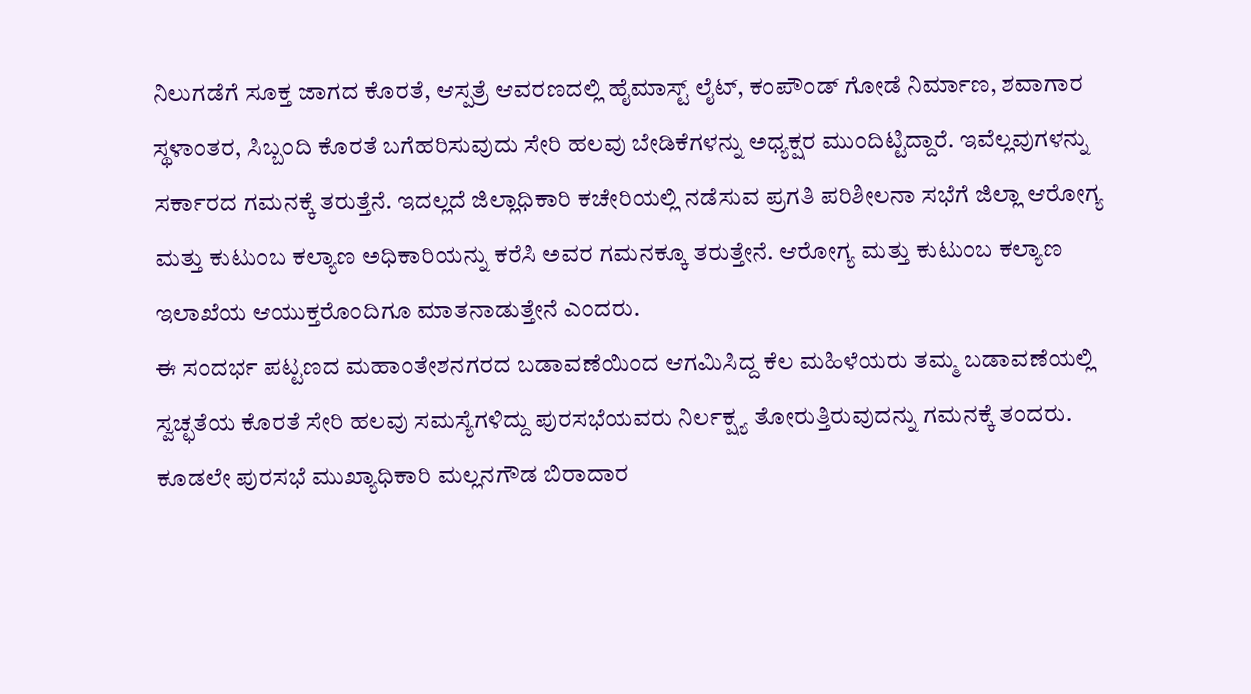ನಿಲುಗಡೆಗೆ ಸೂಕ್ತ ಜಾಗದ ಕೊರತೆ, ಆಸ್ಪತ್ರೆ ಆವರಣದಲ್ಲಿ ಹೈಮಾಸ್ಟ್ ಲೈಟ್, ಕಂಪೌಂಡ್ ಗೋಡೆ ನಿರ್ಮಾಣ, ಶವಾಗಾರ ಸ್ಥಳಾಂತರ, ಸಿಬ್ಬಂದಿ ಕೊರತೆ ಬಗೆಹರಿಸುವುದು ಸೇರಿ ಹಲವು ಬೇಡಿಕೆಗಳನ್ನು ಅಧ್ಯಕ್ಷರ ಮುಂದಿಟ್ಟಿದ್ದಾರೆ. ಇವೆಲ್ಲವುಗಳನ್ನು ಸರ್ಕಾರದ ಗಮನಕ್ಕೆ ತರುತ್ತೆನೆ. ಇದಲ್ಲದೆ ಜಿಲ್ಲಾಧಿಕಾರಿ ಕಚೇರಿಯಲ್ಲಿ ನಡೆಸುವ ಪ್ರಗತಿ ಪರಿಶೀಲನಾ ಸಭೆಗೆ ಜಿಲ್ಲಾ ಆರೋಗ್ಯ ಮತ್ತು ಕುಟುಂಬ ಕಲ್ಯಾಣ ಅಧಿಕಾರಿಯನ್ನು ಕರೆಸಿ ಅವರ ಗಮನಕ್ಕೂ ತರುತ್ತೇನೆ. ಆರೋಗ್ಯ ಮತ್ತು ಕುಟುಂಬ ಕಲ್ಯಾಣ ಇಲಾಖೆಯ ಆಯುಕ್ತರೊಂದಿಗೂ ಮಾತನಾಡುತ್ತೇನೆ ಎಂದರು.
ಈ ಸಂದರ್ಭ ಪಟ್ಟಣದ ಮಹಾಂತೇಶನಗರದ ಬಡಾವಣೆಯಿಂದ ಆಗಮಿಸಿದ್ದ ಕೆಲ ಮಹಿಳೆಯರು ತಮ್ಮ ಬಡಾವಣೆಯಲ್ಲಿ ಸ್ವಚ್ಛತೆಯ ಕೊರತೆ ಸೇರಿ ಹಲವು ಸಮಸ್ಯೆಗಳಿದ್ದು ಪುರಸಭೆಯವರು ನಿರ್ಲಕ್ಷ್ಯ ತೋರುತ್ತಿರುವುದನ್ನು ಗಮನಕ್ಕೆ ತಂದರು. ಕೂಡಲೇ ಪುರಸಭೆ ಮುಖ್ಯಾಧಿಕಾರಿ ಮಲ್ಲನಗೌಡ ಬಿರಾದಾರ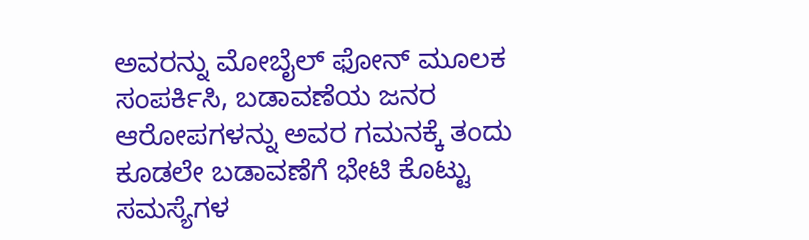ಅವರನ್ನು ಮೋಬೈಲ್ ಫೋನ್ ಮೂಲಕ ಸಂಪರ್ಕಿಸಿ, ಬಡಾವಣೆಯ ಜನರ ಆರೋಪಗಳನ್ನು ಅವರ ಗಮನಕ್ಕೆ ತಂದು ಕೂಡಲೇ ಬಡಾವಣೆಗೆ ಭೇಟಿ ಕೊಟ್ಟು ಸಮಸ್ಯೆಗಳ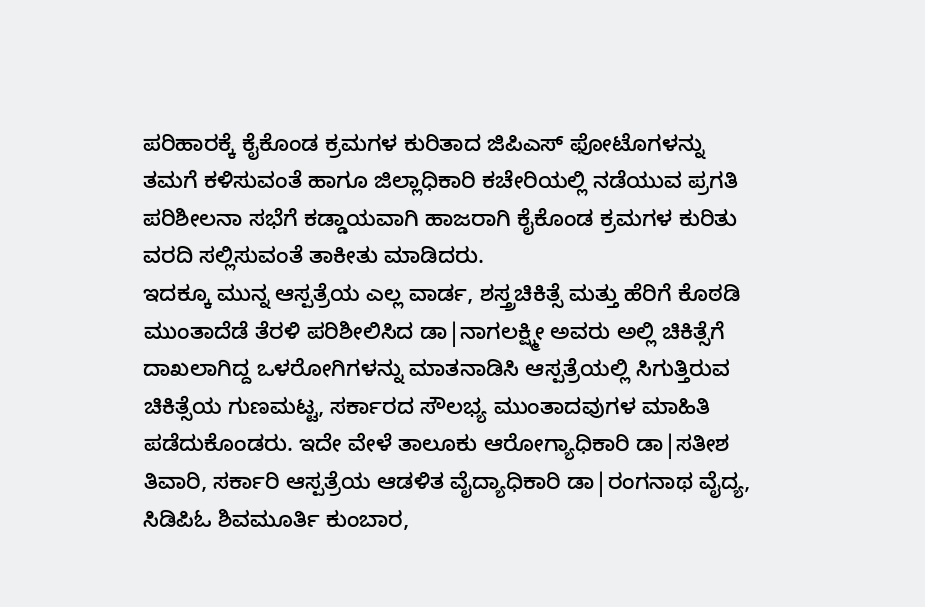ಪರಿಹಾರಕ್ಕೆ ಕೈಕೊಂಡ ಕ್ರಮಗಳ ಕುರಿತಾದ ಜಿಪಿಎಸ್ ಫೋಟೊಗಳನ್ನು ತಮಗೆ ಕಳಿಸುವಂತೆ ಹಾಗೂ ಜಿಲ್ಲಾಧಿಕಾರಿ ಕಚೇರಿಯಲ್ಲಿ ನಡೆಯುವ ಪ್ರಗತಿ ಪರಿಶೀಲನಾ ಸಭೆಗೆ ಕಡ್ಡಾಯವಾಗಿ ಹಾಜರಾಗಿ ಕೈಕೊಂಡ ಕ್ರಮಗಳ ಕುರಿತು ವರದಿ ಸಲ್ಲಿಸುವಂತೆ ತಾಕೀತು ಮಾಡಿದರು.
ಇದಕ್ಕೂ ಮುನ್ನ ಆಸ್ಪತ್ರೆಯ ಎಲ್ಲ ವಾರ್ಡ, ಶಸ್ತ್ರಚಿಕಿತ್ಸೆ ಮತ್ತು ಹೆರಿಗೆ ಕೊಠಡಿ ಮುಂತಾದೆಡೆ ತೆರಳಿ ಪರಿಶೀಲಿಸಿದ ಡಾ|ನಾಗಲಕ್ಷ್ಮೀ ಅವರು ಅಲ್ಲಿ ಚಿಕಿತ್ಸೆಗೆ ದಾಖಲಾಗಿದ್ದ ಒಳರೋಗಿಗಳನ್ನು ಮಾತನಾಡಿಸಿ ಆಸ್ಪತ್ರೆಯಲ್ಲಿ ಸಿಗುತ್ತಿರುವ ಚಿಕಿತ್ಸೆಯ ಗುಣಮಟ್ಟ, ಸರ್ಕಾರದ ಸೌಲಭ್ಯ ಮುಂತಾದವುಗಳ ಮಾಹಿತಿ ಪಡೆದುಕೊಂಡರು. ಇದೇ ವೇಳೆ ತಾಲೂಕು ಆರೋಗ್ಯಾಧಿಕಾರಿ ಡಾ|ಸತೀಶ ತಿವಾರಿ, ಸರ್ಕಾರಿ ಆಸ್ಪತ್ರೆಯ ಆಡಳಿತ ವೈದ್ಯಾಧಿಕಾರಿ ಡಾ|ರಂಗನಾಥ ವೈದ್ಯ, ಸಿಡಿಪಿಓ ಶಿವಮೂರ್ತಿ ಕುಂಬಾರ,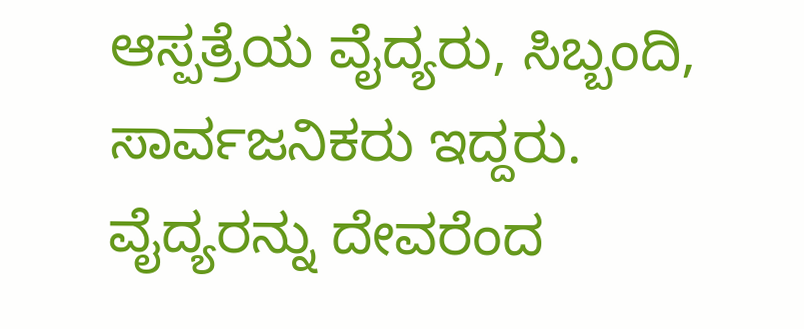ಆಸ್ಪತ್ರೆಯ ವೈದ್ಯರು, ಸಿಬ್ಬಂದಿ, ಸಾರ್ವಜನಿಕರು ಇದ್ದರು.
ವೈದ್ಯರನ್ನು ದೇವರೆಂದ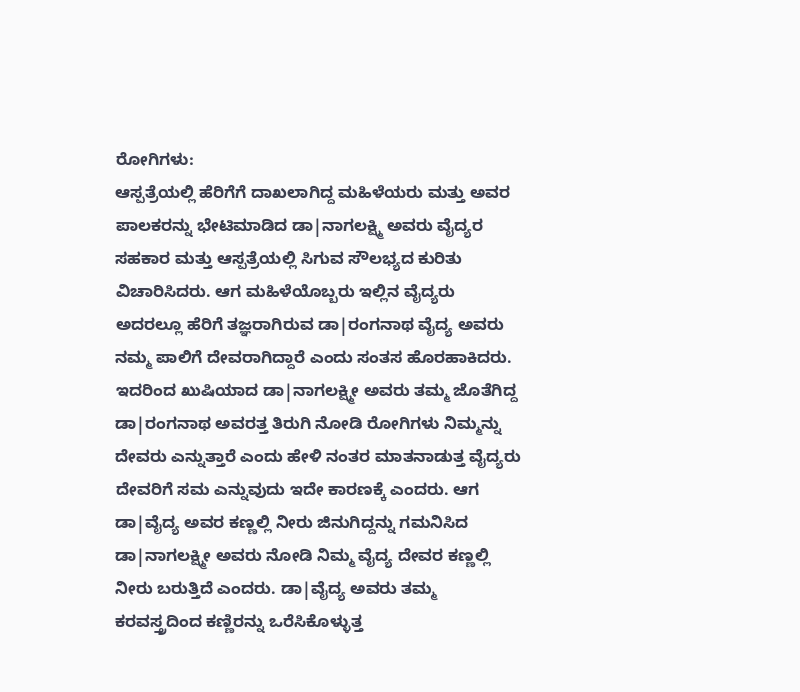ರೋಗಿಗಳು:
ಆಸ್ಪತ್ರೆಯಲ್ಲಿ ಹೆರಿಗೆಗೆ ದಾಖಲಾಗಿದ್ದ ಮಹಿಳೆಯರು ಮತ್ತು ಅವರ ಪಾಲಕರನ್ನು ಭೇಟಿಮಾಡಿದ ಡಾ|ನಾಗಲಕ್ಷ್ಮಿ ಅವರು ವೈದ್ಯರ ಸಹಕಾರ ಮತ್ತು ಆಸ್ಪತ್ರೆಯಲ್ಲಿ ಸಿಗುವ ಸೌಲಭ್ಯದ ಕುರಿತು ವಿಚಾರಿಸಿದರು. ಆಗ ಮಹಿಳೆಯೊಬ್ಬರು ಇಲ್ಲಿನ ವೈದ್ಯರು ಅದರಲ್ಲೂ ಹೆರಿಗೆ ತಜ್ಞರಾಗಿರುವ ಡಾ|ರಂಗನಾಥ ವೈದ್ಯ ಅವರು ನಮ್ಮ ಪಾಲಿಗೆ ದೇವರಾಗಿದ್ದಾರೆ ಎಂದು ಸಂತಸ ಹೊರಹಾಕಿದರು. ಇದರಿಂದ ಖುಷಿಯಾದ ಡಾ|ನಾಗಲಕ್ಷ್ಮೀ ಅವರು ತಮ್ಮ ಜೊತೆಗಿದ್ದ ಡಾ|ರಂಗನಾಥ ಅವರತ್ತ ತಿರುಗಿ ನೋಡಿ ರೋಗಿಗಳು ನಿಮ್ಮನ್ನು ದೇವರು ಎನ್ನುತ್ತಾರೆ ಎಂದು ಹೇಳಿ ನಂತರ ಮಾತನಾಡುತ್ತ ವೈದ್ಯರು ದೇವರಿಗೆ ಸಮ ಎನ್ನುವುದು ಇದೇ ಕಾರಣಕ್ಕೆ ಎಂದರು. ಆಗ ಡಾ|ವೈದ್ಯ ಅವರ ಕಣ್ಣಲ್ಲಿ ನೀರು ಜಿನುಗಿದ್ದನ್ನು ಗಮನಿಸಿದ ಡಾ|ನಾಗಲಕ್ಷ್ಮೀ ಅವರು ನೋಡಿ ನಿಮ್ಮ ವೈದ್ಯ ದೇವರ ಕಣ್ಣಲ್ಲಿ ನೀರು ಬರುತ್ತಿದೆ ಎಂದರು. ಡಾ|ವೈದ್ಯ ಅವರು ತಮ್ಮ ಕರವಸ್ತ್ರದಿಂದ ಕಣ್ಣಿರನ್ನು ಒರೆಸಿಕೊಳ್ಳುತ್ತ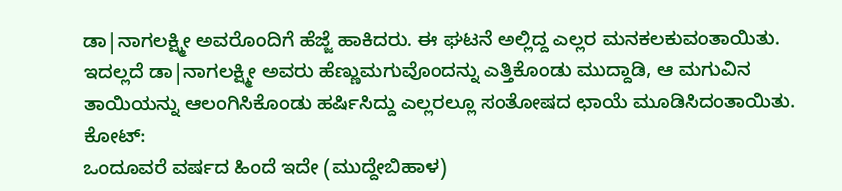ಡಾ|ನಾಗಲಕ್ಷ್ಮೀ ಅವರೊಂದಿಗೆ ಹೆಜ್ಜೆ ಹಾಕಿದರು. ಈ ಘಟನೆ ಅಲ್ಲಿದ್ದ ಎಲ್ಲರ ಮನಕಲಕುವಂತಾಯಿತು. ಇದಲ್ಲದೆ ಡಾ|ನಾಗಲಕ್ಷ್ಮೀ ಅವರು ಹೆಣ್ಣುಮಗುವೊಂದನ್ನು ಎತ್ತಿಕೊಂಡು ಮುದ್ದಾಡಿ, ಆ ಮಗುವಿನ ತಾಯಿಯನ್ನು ಆಲಂಗಿಸಿಕೊಂಡು ಹರ್ಷಿಸಿದ್ದು ಎಲ್ಲರಲ್ಲೂ ಸಂತೋಷದ ಛಾಯೆ ಮೂಡಿಸಿದಂತಾಯಿತು.
ಕೋಟ್:
ಒಂದೂವರೆ ವರ್ಷದ ಹಿಂದೆ ಇದೇ (ಮುದ್ದೇಬಿಹಾಳ)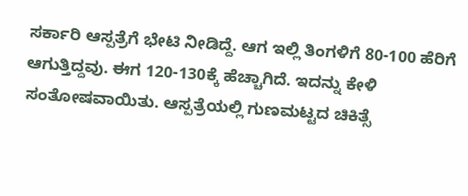ಸರ್ಕಾರಿ ಆಸ್ಪತ್ರೆಗೆ ಭೇಟಿ ನೀಡಿದ್ದೆ. ಆಗ ಇಲ್ಲಿ ತಿಂಗಳಿಗೆ 80-100 ಹೆರಿಗೆ ಆಗುತ್ತಿದ್ದವು. ಈಗ 120-130ಕ್ಕೆ ಹೆಚ್ಚಾಗಿದೆ. ಇದನ್ನು ಕೇಳಿ ಸಂತೋಷವಾಯಿತು. ಆಸ್ಪತ್ರೆಯಲ್ಲಿ ಗುಣಮಟ್ಟದ ಚಿಕಿತ್ಸೆ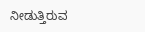ನೀಡುತ್ತಿರುವ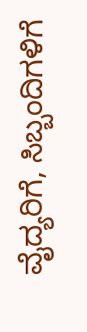ವೈದ್ಯರಿಗೆ, ಸಿಬ್ಬಂದಿಗಳಿಗೆ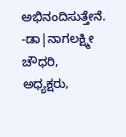ಅಭಿನಂದಿಸುತ್ತೇನೆ.
-ಡಾ|ನಾಗಲಕ್ಷ್ಮೀ ಚೌಧರಿ, ಅಧ್ಯಕ್ಷರು,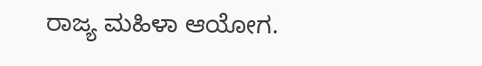ರಾಜ್ಯ ಮಹಿಳಾ ಆಯೋಗ.